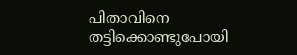പിതാവിനെ തട്ടിക്കൊണ്ടുപോയി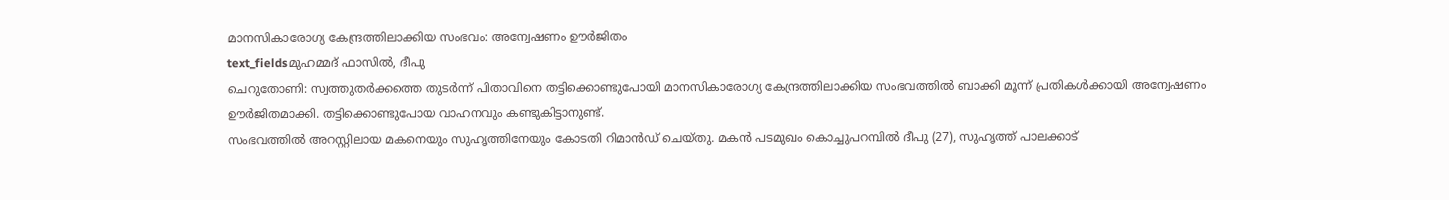മാനസികാരോഗ്യ കേന്ദ്രത്തിലാക്കിയ സംഭവം: അന്വേഷണം ഊർജിതം
text_fieldsമുഹമ്മദ് ഫാസിൽ, ദീപു
ചെറുതോണി: സ്വത്തുതർക്കത്തെ തുടർന്ന് പിതാവിനെ തട്ടിക്കൊണ്ടുപോയി മാനസികാരോഗ്യ കേന്ദ്രത്തിലാക്കിയ സംഭവത്തിൽ ബാക്കി മൂന്ന് പ്രതികൾക്കായി അന്വേഷണം ഊർജിതമാക്കി. തട്ടിക്കൊണ്ടുപോയ വാഹനവും കണ്ടുകിട്ടാനുണ്ട്.
സംഭവത്തിൽ അറസ്റ്റിലായ മകനെയും സുഹൃത്തിനേയും കോടതി റിമാൻഡ് ചെയ്തു. മകൻ പടമുഖം കൊച്ചുപറമ്പിൽ ദീപു (27), സുഹൃത്ത് പാലക്കാട്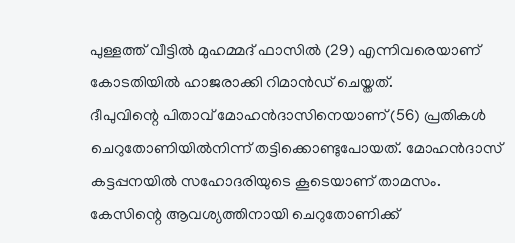പുള്ളത്ത് വീട്ടിൽ മുഹമ്മദ് ഫാസിൽ (29) എന്നിവരെയാണ് കോടതിയിൽ ഹാജരാക്കി റിമാൻഡ് ചെയ്തത്.
ദീപുവിന്റെ പിതാവ് മോഹൻദാസിനെയാണ് (56) പ്രതികൾ ചെറുതോണിയിൽനിന്ന് തട്ടിക്കൊണ്ടുപോയത്. മോഹൻദാസ് കട്ടപ്പനയിൽ സഹോദരിയുടെ കൂടെയാണ് താമസം. കേസിന്റെ ആവശ്യത്തിനായി ചെറുതോണിക്ക്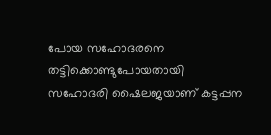പോയ സഹോദരനെ തട്ടിക്കൊണ്ടുപോയതായി സഹോദരി ഷൈലജയാണ് കട്ടപ്പന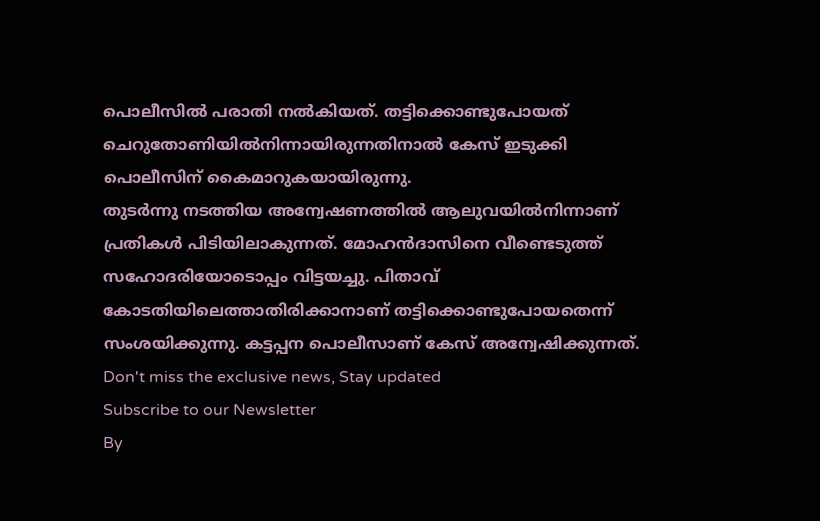പൊലീസിൽ പരാതി നൽകിയത്. തട്ടിക്കൊണ്ടുപോയത് ചെറുതോണിയിൽനിന്നായിരുന്നതിനാൽ കേസ് ഇടുക്കി പൊലീസിന് കൈമാറുകയായിരുന്നു.
തുടർന്നു നടത്തിയ അന്വേഷണത്തിൽ ആലുവയിൽനിന്നാണ് പ്രതികൾ പിടിയിലാകുന്നത്. മോഹൻദാസിനെ വീണ്ടെടുത്ത് സഹോദരിയോടൊപ്പം വിട്ടയച്ചു. പിതാവ് കോടതിയിലെത്താതിരിക്കാനാണ് തട്ടിക്കൊണ്ടുപോയതെന്ന് സംശയിക്കുന്നു. കട്ടപ്പന പൊലീസാണ് കേസ് അന്വേഷിക്കുന്നത്.
Don't miss the exclusive news, Stay updated
Subscribe to our Newsletter
By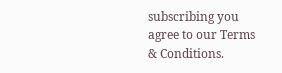subscribing you agree to our Terms & Conditions.